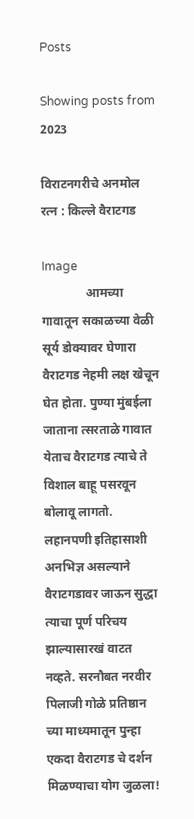Posts

Showing posts from 2023

विराटनगरीचे अनमोल रत्न : किल्ले वैराटगड

Image
              आमच्या गावातून सकाळच्या वेळी सूर्य डोक्यावर घेणारा वैराटगड नेहमी लक्ष खेचून घेत होता. पुण्या मुंबईला जाताना त्सरताळे गावात येताच वैराटगड त्याचे ते विशाल बाहू पसरवून बोलावू लागतो. लहानपणी इतिहासाशी अनभिज्ञ असल्याने वैराटगडावर जाऊन सुद्धा त्याचा पूर्ण परिचय झाल्यासारखं वाटत नव्हते. सरनौबत नरवीर पिलाजी गोळे प्रतिष्ठान च्या माध्यमातून पुन्हा एकदा वैराटगड चे दर्शन मिळण्याचा योग जुळला!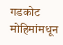गडकोट मोहिमांमधून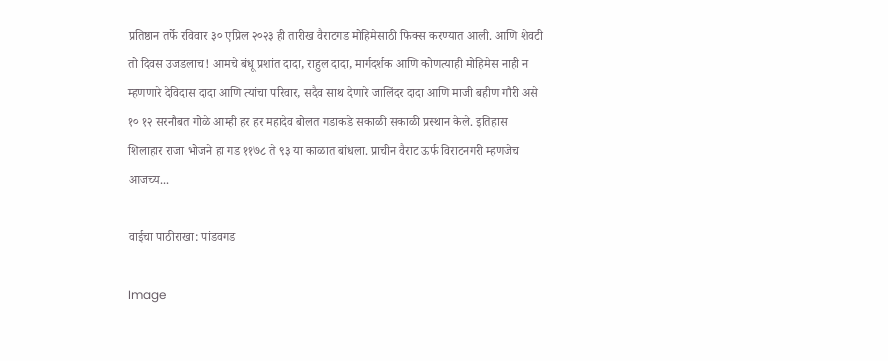प्रतिष्ठान तर्फे रविवार ३० एप्रिल २०२३ ही तारीख वैराटगड मोहिमेसाठी फिक्स करण्यात आली. आणि शेवटी तो दिवस उजडलाच! आमचे बंधू प्रशांत दादा, राहुल दादा, मार्गदर्शक आणि कोणत्याही मोहिमेस नाही न म्हणणारे देविदास दादा आणि त्यांचा परिवार, सदैव साथ देणारे जालिंदर दादा आणि माजी बहीण गौरी असे १० १२ सरनौबत गोळे आम्ही हर हर महादेव बोलत गडाकडे सकाळी सकाळी प्रस्थान केले. इतिहास               शिलाहार राजा भोजने हा गड ११७८ ते ९३ या काळात बांधला. प्राचीन वैराट ऊर्फ विराटनगरी म्हणजेच आजच्य...

वाईचा पाठीराखा: पांडवगड

Image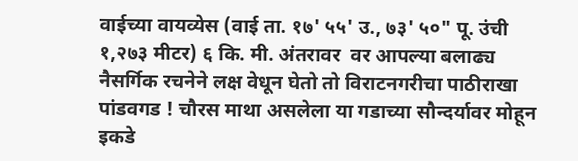वाईच्या वायव्येस (वाई ता. १७' ५५' उ., ७३' ५०" पू. उंची १,२७३ मीटर) ६ कि. मी. अंतरावर  वर आपल्या बलाढ्य नैसर्गिक रचनेने लक्ष वेधून घेतो तो विराटनगरीचा पाठीराखा पांडवगड ! चौरस माथा असलेला या गडाच्या सौन्दर्यावर मोहून इकडे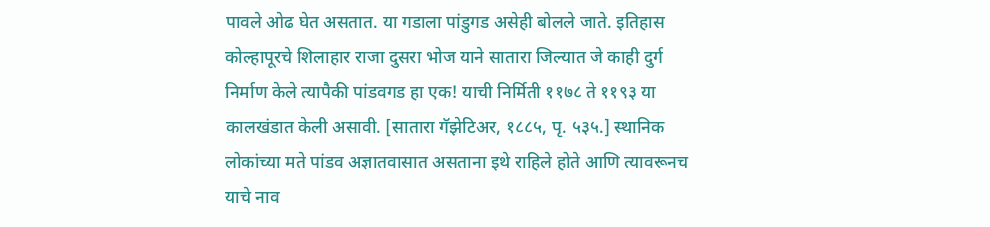पावले ओढ घेत असतात. या गडाला पांडुगड असेही बोलले जाते. इतिहास कोल्हापूरचे शिलाहार राजा दुसरा भोज याने सातारा जिल्यात जे काही दुर्ग निर्माण केले त्यापैकी पांडवगड हा एक! याची निर्मिती ११७८ ते ११९३ या कालखंडात केली असावी. [सातारा गॅझेटिअर, १८८५, पृ. ५३५.] स्थानिक लोकांच्या मते पांडव अज्ञातवासात असताना इथे राहिले होते आणि त्यावरूनच याचे नाव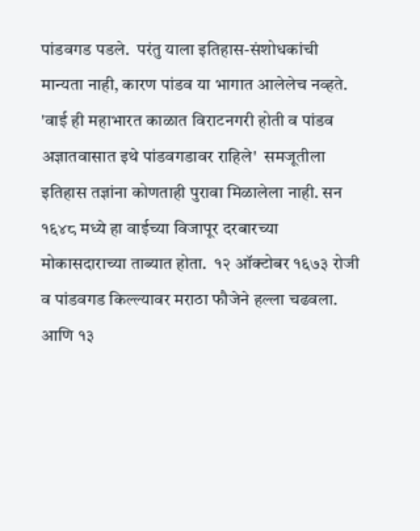पांडवगड पडले.  परंतु याला इतिहास-संशोधकांची मान्यता नाही, कारण पांडव या भागात आलेलेच नव्हते. 'वाई ही महाभारत काळात विराटनगरी होती व पांडव अज्ञातवासात इथे पांडवगडावर राहिले'  समजूतीला इतिहास तज्ञांना कोणताही पुरावा मिळालेला नाही. सन १६४८ मध्ये हा वाईच्या विजापूर दरबारच्या मोकासदाराच्या ताब्यात होता.  १२ ऑक्टोबर १६७३ रोजी व पांडवगड किल्ल्यावर मराठा फौजेने हल्ला चढवला. आणि १३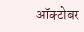ऑक्टोबर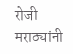रोजी मराठ्यांनी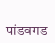पांडवगड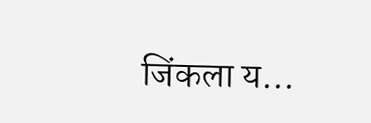जिंकला य...